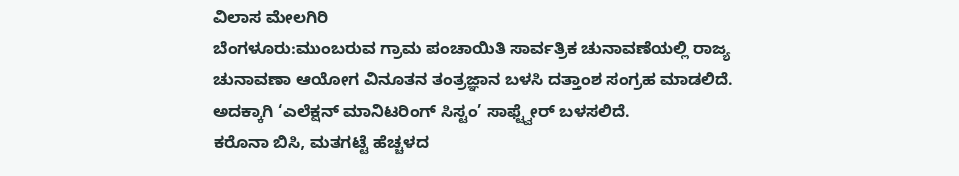ವಿಲಾಸ ಮೇಲಗಿರಿ
ಬೆಂಗಳೂರು:ಮುಂಬರುವ ಗ್ರಾಮ ಪಂಚಾಯಿತಿ ಸಾರ್ವತ್ರಿಕ ಚುನಾವಣೆಯಲ್ಲಿ ರಾಜ್ಯ ಚುನಾವಣಾ ಆಯೋಗ ವಿನೂತನ ತಂತ್ರಜ್ಞಾನ ಬಳಸಿ ದತ್ತಾಂಶ ಸಂಗ್ರಹ ಮಾಡಲಿದೆ. ಅದಕ್ಕಾಗಿ ‘ಎಲೆಕ್ಷನ್ ಮಾನಿಟರಿಂಗ್ ಸಿಸ್ಟಂ’ ಸಾಫ್ಟ್ವೇರ್ ಬಳಸಲಿದೆ.
ಕರೊನಾ ಬಿಸಿ, ಮತಗಟ್ಟೆ ಹೆಚ್ಚಳದ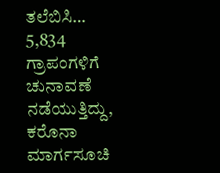ತಲೆಬಿಸಿ…
5,834 ಗ್ರಾಪಂಗಳಿಗೆ ಚುನಾವಣೆ ನಡೆಯುತ್ತಿದ್ದು, ಕರೊನಾ ಮಾರ್ಗಸೂಚಿ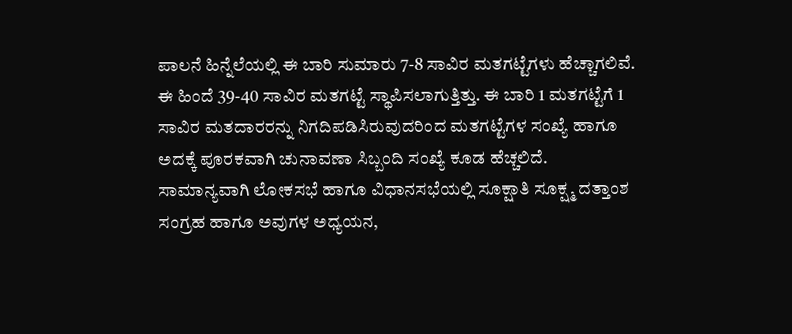ಪಾಲನೆ ಹಿನ್ನೆಲೆಯಲ್ಲಿ ಈ ಬಾರಿ ಸುಮಾರು 7-8 ಸಾವಿರ ಮತಗಟ್ಟೆಗಳು ಹೆಚ್ಚಾಗಲಿವೆ. ಈ ಹಿಂದೆ 39-40 ಸಾವಿರ ಮತಗಟ್ಟೆ ಸ್ಥಾಪಿಸಲಾಗುತ್ತಿತ್ತು. ಈ ಬಾರಿ 1 ಮತಗಟ್ಟೆಗೆ 1 ಸಾವಿರ ಮತದಾರರನ್ನು ನಿಗದಿಪಡಿಸಿರುವುದರಿಂದ ಮತಗಟ್ಟೆಗಳ ಸಂಖ್ಯೆ ಹಾಗೂ ಅದಕ್ಕೆ ಪೂರಕವಾಗಿ ಚುನಾವಣಾ ಸಿಬ್ಬಂದಿ ಸಂಖ್ಯೆ ಕೂಡ ಹೆಚ್ಚಲಿದೆ.
ಸಾಮಾನ್ಯವಾಗಿ ಲೋಕಸಭೆ ಹಾಗೂ ವಿಧಾನಸಭೆಯಲ್ಲಿ ಸೂಕ್ಷಾತಿ ಸೂಕ್ಷ್ಮ ದತ್ತಾಂಶ ಸಂಗ್ರಹ ಹಾಗೂ ಅವುಗಳ ಅಧ್ಯಯನ,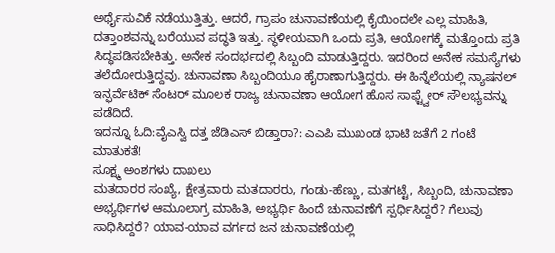ಅರ್ಥೈಸುವಿಕೆ ನಡೆಯುತ್ತಿತ್ತು. ಆದರೆ, ಗ್ರಾಪಂ ಚುನಾವಣೆಯಲ್ಲಿ ಕೈಯಿಂದಲೇ ಎಲ್ಲ ಮಾಹಿತಿ, ದತ್ತಾಂಶವನ್ನು ಬರೆಯುವ ಪದ್ಧತಿ ಇತ್ತು. ಸ್ಥಳೀಯವಾಗಿ ಒಂದು ಪ್ರತಿ, ಆಯೋಗಕ್ಕೆ ಮತ್ತೊಂದು ಪ್ರತಿ ಸಿದ್ಧಪಡಿಸಬೇಕಿತ್ತು. ಅನೇಕ ಸಂದರ್ಭದಲ್ಲಿ ಸಿಬ್ಬಂದಿ ಮಾಡುತ್ತಿದ್ದರು. ಇದರಿಂದ ಅನೇಕ ಸಮಸ್ಯೆಗಳು ತಲೆದೋರುತ್ತಿದ್ದವು. ಚುನಾವಣಾ ಸಿಬ್ಬಂದಿಯೂ ಹೈರಾಣಾಗುತ್ತಿದ್ದರು. ಈ ಹಿನ್ನೆಲೆಯಲ್ಲಿ ನ್ಯಾಷನಲ್ ಇನ್ಫರ್ವೆಟಿಕ್ ಸೆಂಟರ್ ಮೂಲಕ ರಾಜ್ಯ ಚುನಾವಣಾ ಆಯೋಗ ಹೊಸ ಸಾಫ್ಟ್ವೇರ್ ಸೌಲಭ್ಯವನ್ನು ಪಡೆದಿದೆ.
ಇದನ್ನೂ ಓದಿ:ವೈಎಸ್ವಿ ದತ್ತ ಜೆಡಿಎಸ್ ಬಿಡ್ತಾರಾ?: ಎಎಪಿ ಮುಖಂಡ ಭಾಟಿ ಜತೆಗೆ 2 ಗಂಟೆ ಮಾತುಕತೆ!
ಸೂಕ್ಷ್ಮ ಅಂಶಗಳು ದಾಖಲು
ಮತದಾರರ ಸಂಖ್ಯೆ, ಕ್ಷೇತ್ರವಾರು ಮತದಾರರು, ಗಂಡು-ಹೆಣ್ಣು, ಮತಗಟ್ಟೆ, ಸಿಬ್ಬಂದಿ, ಚುನಾವಣಾ ಅಭ್ಯರ್ಥಿಗಳ ಆಮೂಲಾಗ್ರ ಮಾಹಿತಿ, ಅಭ್ಯರ್ಥಿ ಹಿಂದೆ ಚುನಾವಣೆಗೆ ಸ್ಪರ್ಧಿಸಿದ್ದರೆ? ಗೆಲುವು ಸಾಧಿಸಿದ್ದರೆ? ಯಾವ-ಯಾವ ವರ್ಗದ ಜನ ಚುನಾವಣೆಯಲ್ಲಿ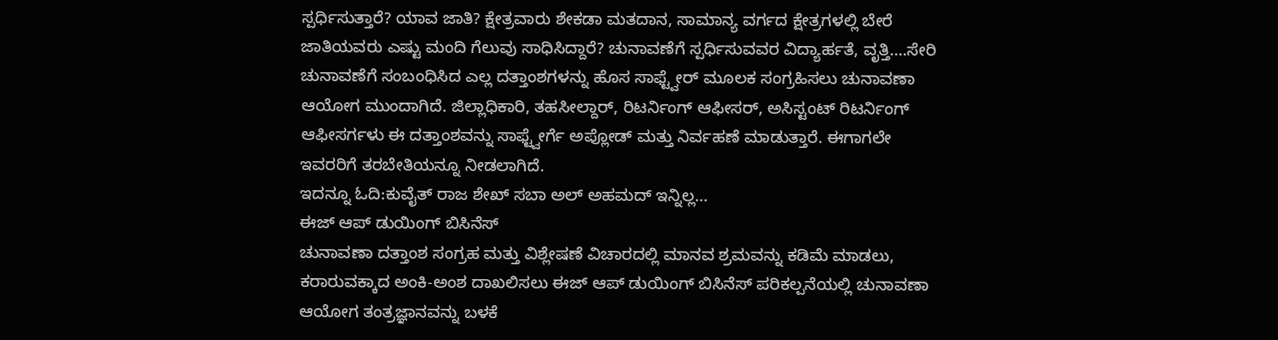ಸ್ಪರ್ಧಿಸುತ್ತಾರೆ? ಯಾವ ಜಾತಿ? ಕ್ಷೇತ್ರವಾರು ಶೇಕಡಾ ಮತದಾನ, ಸಾಮಾನ್ಯ ವರ್ಗದ ಕ್ಷೇತ್ರಗಳಲ್ಲಿ ಬೇರೆ ಜಾತಿಯವರು ಎಷ್ಟು ಮಂದಿ ಗೆಲುವು ಸಾಧಿಸಿದ್ದಾರೆ? ಚುನಾವಣೆಗೆ ಸ್ಪರ್ಧಿಸುವವರ ವಿದ್ಯಾರ್ಹತೆ, ವೃತ್ತಿ….ಸೇರಿ ಚುನಾವಣೆಗೆ ಸಂಬಂಧಿಸಿದ ಎಲ್ಲ ದತ್ತಾಂಶಗಳನ್ನು ಹೊಸ ಸಾಫ್ಟ್ವೇರ್ ಮೂಲಕ ಸಂಗ್ರಹಿಸಲು ಚುನಾವಣಾ ಆಯೋಗ ಮುಂದಾಗಿದೆ. ಜಿಲ್ಲಾಧಿಕಾರಿ, ತಹಸೀಲ್ದಾರ್, ರಿಟರ್ನಿಂಗ್ ಆಫೀಸರ್, ಅಸಿಸ್ಟಂಟ್ ರಿಟರ್ನಿಂಗ್ ಆಫೀಸರ್ಗಳು ಈ ದತ್ತಾಂಶವನ್ನು ಸಾಫ್ಟ್ವೇರ್ಗೆ ಅಪ್ಲೋಡ್ ಮತ್ತು ನಿರ್ವಹಣೆ ಮಾಡುತ್ತಾರೆ. ಈಗಾಗಲೇ ಇವರರಿಗೆ ತರಬೇತಿಯನ್ನೂ ನೀಡಲಾಗಿದೆ.
ಇದನ್ನೂ ಓದಿ:ಕುವೈತ್ ರಾಜ ಶೇಖ್ ಸಬಾ ಅಲ್ ಅಹಮದ್ ಇನ್ನಿಲ್ಲ…
ಈಜ್ ಆಪ್ ಡುಯಿಂಗ್ ಬಿಸಿನೆಸ್
ಚುನಾವಣಾ ದತ್ತಾಂಶ ಸಂಗ್ರಹ ಮತ್ತು ವಿಶ್ಲೇಷಣೆ ವಿಚಾರದಲ್ಲಿ ಮಾನವ ಶ್ರಮವನ್ನು ಕಡಿಮೆ ಮಾಡಲು, ಕರಾರುವಕ್ಕಾದ ಅಂಕಿ-ಅಂಶ ದಾಖಲಿಸಲು ಈಜ್ ಆಪ್ ಡುಯಿಂಗ್ ಬಿಸಿನೆಸ್ ಪರಿಕಲ್ಪನೆಯಲ್ಲಿ ಚುನಾವಣಾ ಆಯೋಗ ತಂತ್ರಜ್ಞಾನವನ್ನು ಬಳಕೆ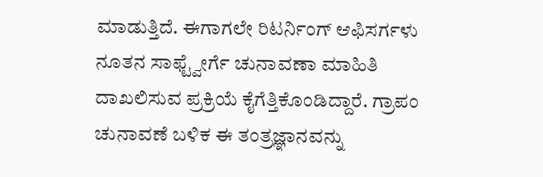ಮಾಡುತ್ತಿದೆ. ಈಗಾಗಲೇ ರಿಟರ್ನಿಂಗ್ ಆಫಿಸರ್ಗಳು ನೂತನ ಸಾಫ್ಟ್ವೇರ್ಗೆ ಚುನಾವಣಾ ಮಾಹಿತಿ ದಾಖಲಿಸುವ ಪ್ರಕ್ರಿಯೆ ಕೈಗೆತ್ತಿಕೊಂಡಿದ್ದಾರೆ. ಗ್ರಾಪಂ ಚುನಾವಣೆ ಬಳಿಕ ಈ ತಂತ್ರಜ್ಞಾನವನ್ನು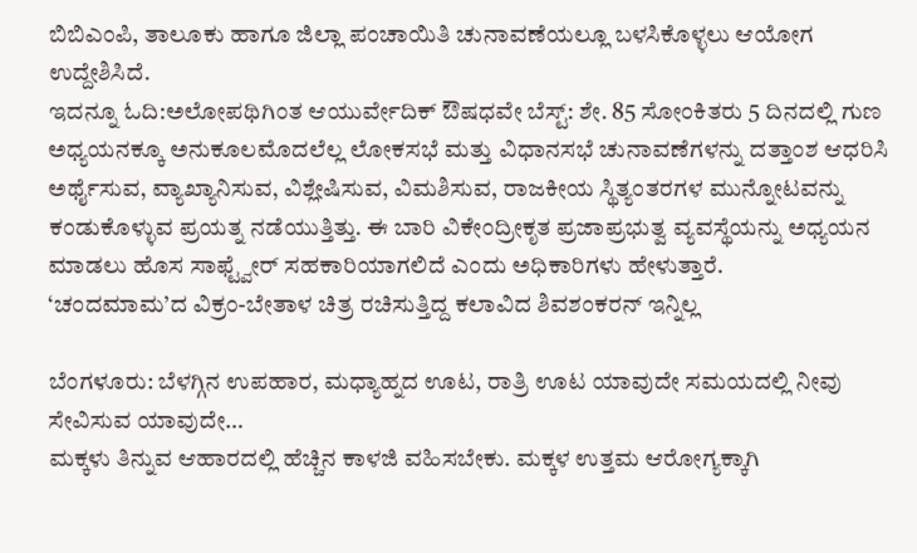ಬಿಬಿಎಂಪಿ, ತಾಲೂಕು ಹಾಗೂ ಜಿಲ್ಲಾ ಪಂಚಾಯಿತಿ ಚುನಾವಣೆಯಲ್ಲೂ ಬಳಸಿಕೊಳ್ಳಲು ಆಯೋಗ ಉದ್ದೇಶಿಸಿದೆ.
ಇದನ್ನೂ ಓದಿ:ಅಲೋಪಥಿಗಿಂತ ಆಯುರ್ವೇದಿಕ್ ಔಷಧವೇ ಬೆಸ್ಟ್: ಶೇ. 85 ಸೋಂಕಿತರು 5 ದಿನದಲ್ಲಿ ಗುಣ
ಅಧ್ಯಯನಕ್ಕೂ ಅನುಕೂಲಮೊದಲೆಲ್ಲ ಲೋಕಸಭೆ ಮತ್ತು ವಿಧಾನಸಭೆ ಚುನಾವಣೆಗಳನ್ನು ದತ್ತಾಂಶ ಆಧರಿಸಿ ಅರ್ಥೈಸುವ, ವ್ಯಾಖ್ಯಾನಿಸುವ, ವಿಶ್ಲೇಷಿಸುವ, ವಿಮಶಿಸುವ, ರಾಜಕೀಯ ಸ್ಥಿತ್ಯಂತರಗಳ ಮುನ್ನೋಟವನ್ನು ಕಂಡುಕೊಳ್ಳುವ ಪ್ರಯತ್ನ ನಡೆಯುತ್ತಿತ್ತು. ಈ ಬಾರಿ ವಿಕೇಂದ್ರೀಕೃತ ಪ್ರಜಾಪ್ರಭುತ್ವ ವ್ಯವಸ್ಥೆಯನ್ನು ಅಧ್ಯಯನ ಮಾಡಲು ಹೊಸ ಸಾಫ್ಟ್ವೇರ್ ಸಹಕಾರಿಯಾಗಲಿದೆ ಎಂದು ಅಧಿಕಾರಿಗಳು ಹೇಳುತ್ತಾರೆ.
‘ಚಂದಮಾಮ’ದ ವಿಕ್ರಂ-ಬೇತಾಳ ಚಿತ್ರ ರಚಿಸುತ್ತಿದ್ದ ಕಲಾವಿದ ಶಿವಶಂಕರನ್ ಇನ್ನಿಲ್ಲ

ಬೆಂಗಳೂರು: ಬೆಳಗ್ಗಿನ ಉಪಹಾರ, ಮಧ್ಯಾಹ್ನದ ಊಟ, ರಾತ್ರಿ ಊಟ ಯಾವುದೇ ಸಮಯದಲ್ಲಿ ನೀವು ಸೇವಿಸುವ ಯಾವುದೇ…
ಮಕ್ಕಳು ತಿನ್ನುವ ಆಹಾರದಲ್ಲಿ ಹೆಚ್ಚಿನ ಕಾಳಜಿ ವಹಿಸಬೇಕು. ಮಕ್ಕಳ ಉತ್ತಮ ಆರೋಗ್ಯಕ್ಕಾಗಿ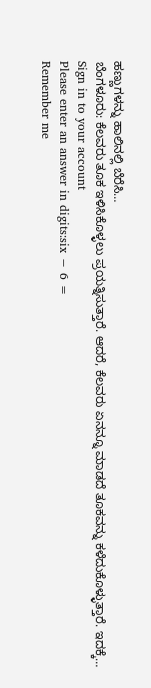ಹಣ್ಣುಗಳನ್ನು ಹಾಲಿನಲ್ಲಿ ಬೆರೆಸಿ…
ಬೆಂಗಳೂರು: ಕೆಲವರು ತೂಕ ಇಳಿಸಿಕೊಳ್ಳಲು ಪ್ರಯತ್ನಿಸುತ್ತಾರೆ. ಆದರೆ, ಕೆಲವರು ಏನನ್ನೂ ಮಾಡದೆ ತೂಕವನ್ನು ಕಳೆದುಕೊಳ್ಳುತ್ತಾರೆ. ಇದಕ್ಕೆ…
Sign in to your account
Please enter an answer in digits:six − 6 =
Remember me